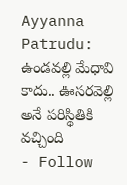Ayyanna Patrudu: ఉండవల్లి మేధావి కాదు.. ఊసరవెల్లి అనే పరిస్థితికి వచ్చింది
- Follow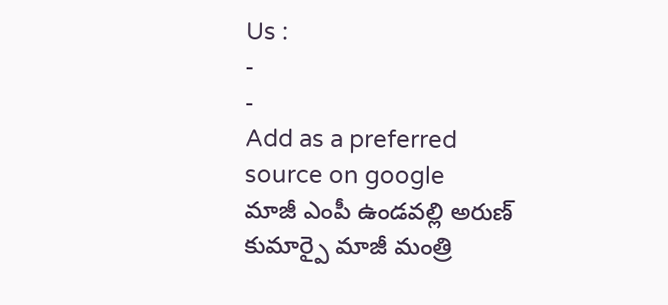Us :
-
-
Add as a preferred
source on google
మాజీ ఎంపీ ఉండవల్లి అరుణ్ కుమార్పై మాజీ మంత్రి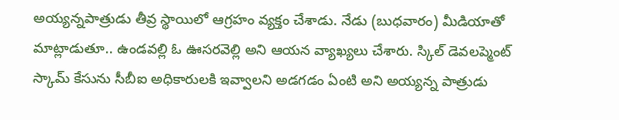అయ్యన్నపాత్రుడు తీవ్ర స్థాయిలో ఆగ్రహం వ్యక్తం చేశాడు. నేడు (బుధవారం) మీడియాతో మాట్లాడుతూ.. ఉండవల్లి ఓ ఊసరవెల్లి అని ఆయన వ్యాఖ్యలు చేశారు. స్కిల్ డెవలప్మెంట్ స్కామ్ కేసును సీబీఐ అధికారులకి ఇవ్వాలని అడగడం ఏంటి అని అయ్యన్న పాత్రుడు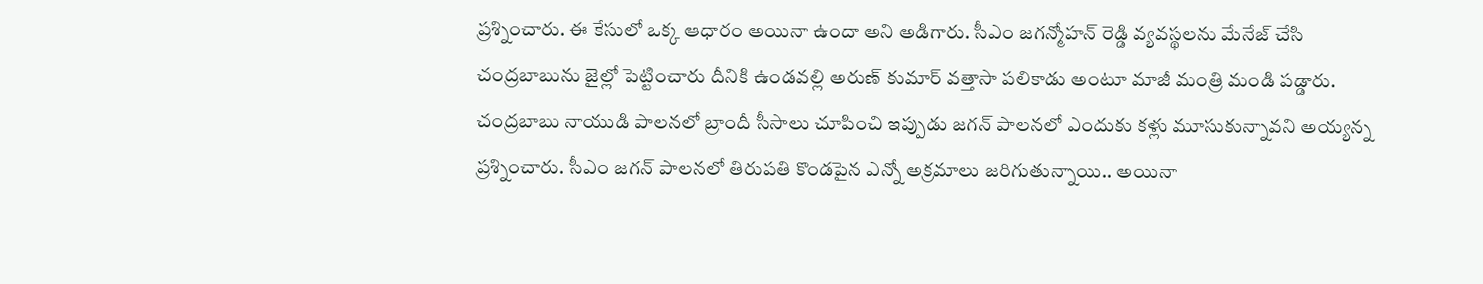ప్రశ్నించారు. ఈ కేసులో ఒక్క ఆధారం అయినా ఉందా అని అడిగారు. సీఎం జగన్మోహన్ రెడ్డి వ్యవస్థలను మేనేజ్ చేసి చంద్రబాబును జైల్లో పెట్టించారు దీనికి ఉండవల్లి అరుణ్ కుమార్ వత్తాసా పలికాడు అంటూ మాజీ మంత్రి మండి పడ్డారు. చంద్రబాబు నాయుడి పాలనలో బ్రాందీ సీసాలు చూపించి ఇప్పుడు జగన్ పాలనలో ఎందుకు కళ్లు మూసుకున్నావని అయ్యన్న ప్రశ్నించారు. సీఎం జగన్ పాలనలో తిరుపతి కొండపైన ఎన్నో అక్రమాలు జరిగుతున్నాయి.. అయినా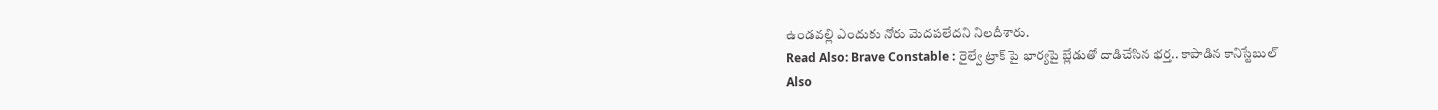ఉండవల్లి ఎందుకు నోరు మెదపలేదని నిలదీశారు.
Read Also: Brave Constable : రైల్వే ట్రాక్ పై భార్యపై బ్లేడుతో దాడిచేసిన భర్త.. కాపాడిన కానిస్టేబుల్
Also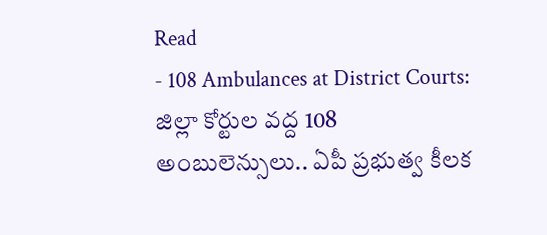Read
- 108 Ambulances at District Courts: జిల్లా కోర్టుల వద్ద 108 అంబులెన్సులు.. ఏపీ ప్రభుత్వ కీలక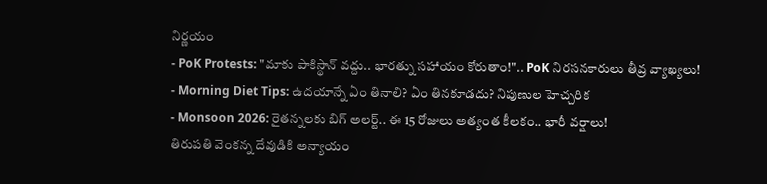నిర్ణయం
- PoK Protests: "మాకు పాకిస్థాన్ వద్దు.. భారత్ను సహాయం కోరుతాం!".. PoK నిరసనకారులు తీవ్ర వ్యాఖ్యలు!
- Morning Diet Tips: ఉదయాన్నే ఏం తినాలి? ఏం తినకూడదు? నిపుణుల హెచ్చరిక
- Monsoon 2026: రైతన్నలకు బిగ్ అలర్ట్.. ఈ 15 రోజులు అత్యంత కీలకం.. భారీ వర్షాలు!
తిరుపతి వెంకన్న దేవుడికి అన్యాయం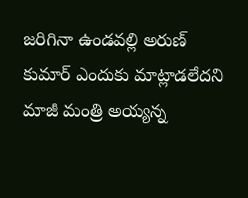జరిగినా ఉండవల్లి అరుణ్ కుమార్ ఎందుకు మాట్లాడలేదని మాజీ మంత్రి అయ్యన్న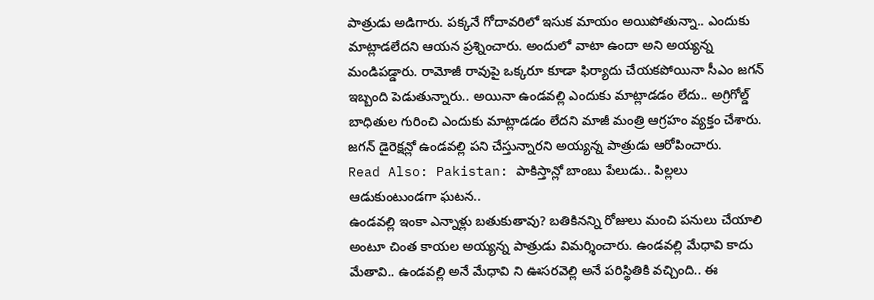పాత్రుడు అడిగారు. పక్కనే గోదావరిలో ఇసుక మాయం అయిపోతున్నా.. ఎందుకు మాట్లాడలేదని ఆయన ప్రశ్నించారు. అందులో వాటా ఉందా అని అయ్యన్న మండిపడ్డారు. రామోజీ రావుపై ఒక్కరూ కూడా ఫిర్యాదు చేయకపోయినా సీఎం జగన్ ఇబ్బంది పెడుతున్నారు.. అయినా ఉండవల్లి ఎందుకు మాట్లాడడం లేదు.. అగ్రిగోల్డ్ బాధితుల గురించి ఎందుకు మాట్లాడడం లేదని మాజీ మంత్రి ఆగ్రహం వ్యక్తం చేశారు. జగన్ డైరెక్షన్లో ఉండవల్లి పని చేస్తున్నారని అయ్యన్న పాత్రుడు ఆరోపించారు.
Read Also: Pakistan: పాకిస్తాన్లో బాంబు పేలుడు.. పిల్లలు ఆడుకుంటుండగా ఘటన..
ఉండవల్లి ఇంకా ఎన్నాళ్లు బతుకుతావు? బతికినన్ని రోజులు మంచి పనులు చేయాలి అంటూ చింత కాయల అయ్యన్న పాత్రుడు విమర్శించారు. ఉండవల్లి మేధావి కాదు మేతావి.. ఉండవల్లి అనే మేధావి ని ఊసరవెల్లి అనే పరిస్థితికి వచ్చింది.. ఈ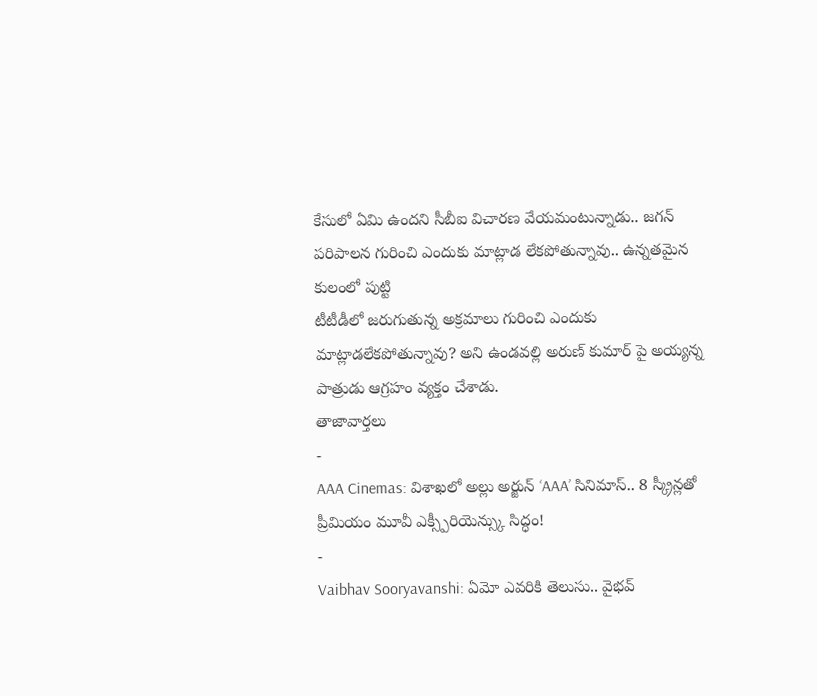కేసులో ఏమి ఉందని సీబీఐ విచారణ వేయమంటున్నాడు.. జగన్ పరిపాలన గురించి ఎందుకు మాట్లాడ లేకపోతున్నావు.. ఉన్నతమైన కులంలో పుట్టి
టీటీడీలో జరుగుతున్న అక్రమాలు గురించి ఎందుకు మాట్లాడలేకపోతున్నావు? అని ఉండవల్లి అరుణ్ కుమార్ పై అయ్యన్న పాత్రుడు ఆగ్రహం వ్యక్తం చేశాడు.
తాజావార్తలు
-
AAA Cinemas: విశాఖలో అల్లు అర్జున్ ‘AAA’ సినిమాస్.. 8 స్క్రీన్లతో ప్రీమియం మూవీ ఎక్స్పీరియెన్స్కు సిద్ధం!
-
Vaibhav Sooryavanshi: ఏమో ఎవరికి తెలుసు.. వైభవ్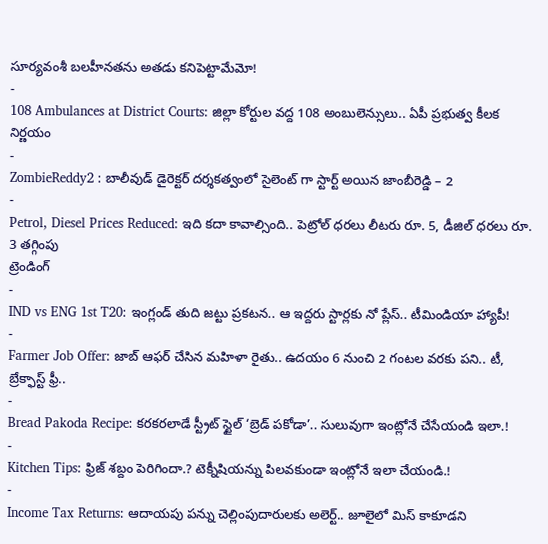సూర్యవంశీ బలహీనతను అతడు కనిపెట్టామేమో!
-
108 Ambulances at District Courts: జిల్లా కోర్టుల వద్ద 108 అంబులెన్సులు.. ఏపీ ప్రభుత్వ కీలక నిర్ణయం
-
ZombieReddy2 : బాలీవుడ్ డైరెక్టర్ దర్శకత్వంలో సైలెంట్ గా స్టార్ట్ అయిన జాంబీరెడ్డి – 2
-
Petrol, Diesel Prices Reduced: ఇది కదా కావాల్సింది.. పెట్రోల్ ధరలు లీటరు రూ. 5, డీజిల్ ధరలు రూ. 3 తగ్గింపు
ట్రెండింగ్
-
IND vs ENG 1st T20: ఇంగ్లండ్ తుది జట్టు ప్రకటన.. ఆ ఇద్దరు స్టార్లకు నో ప్లేస్.. టీమిండియా హ్యాపీ!
-
Farmer Job Offer: జాబ్ ఆఫర్ చేసిన మహిళా రైతు.. ఉదయం 6 నుంచి 2 గంటల వరకు పని.. టీ, బ్రేక్ఫాస్ట్ ఫ్రీ..
-
Bread Pakoda Recipe: కరకరలాడే స్ట్రీట్ స్టైల్ ‘బ్రెడ్ పకోడా’.. సులువుగా ఇంట్లోనే చేసేయండి ఇలా.!
-
Kitchen Tips: ఫ్రిజ్ శబ్దం పెరిగిందా.? టెక్నీషియన్ను పిలవకుండా ఇంట్లోనే ఇలా చేయండి.!
-
Income Tax Returns: ఆదాయపు పన్ను చెల్లింపుదారులకు అలెర్ట్.. జూలైలో మిస్ కాకూడని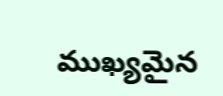ముఖ్యమైన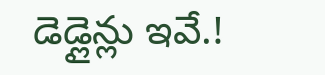డెడ్లైన్లు ఇవే.!